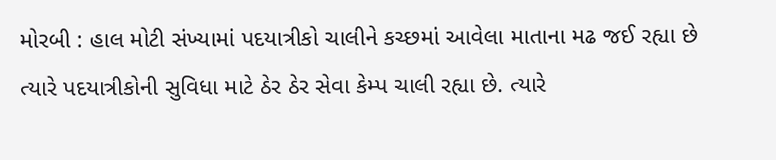મોરબી : હાલ મોટી સંખ્યામાં પદયાત્રીકો ચાલીને કચ્છમાં આવેલા માતાના મઢ જઈ રહ્યા છે ત્યારે પદયાત્રીકોની સુવિધા માટે ઠેર ઠેર સેવા કેમ્પ ચાલી રહ્યા છે. ત્યારે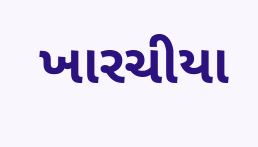ખારચીયા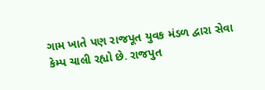ગામ ખાતે પણ રાજપૂત યુવક મંડળ દ્વારા સેવા કેમ્પ ચાલી રહ્યો છે. રાજપુત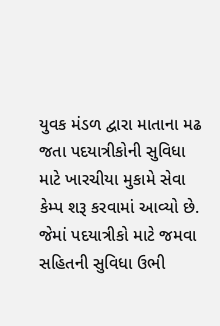યુવક મંડળ દ્વારા માતાના મઢ જતા પદયાત્રીકોની સુવિધા માટે ખારચીયા મુકામે સેવા કેમ્પ શરૂ કરવામાં આવ્યો છે. જેમાં પદયાત્રીકો માટે જમવા સહિતની સુવિધા ઉભી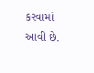કરવામાં આવી છે.